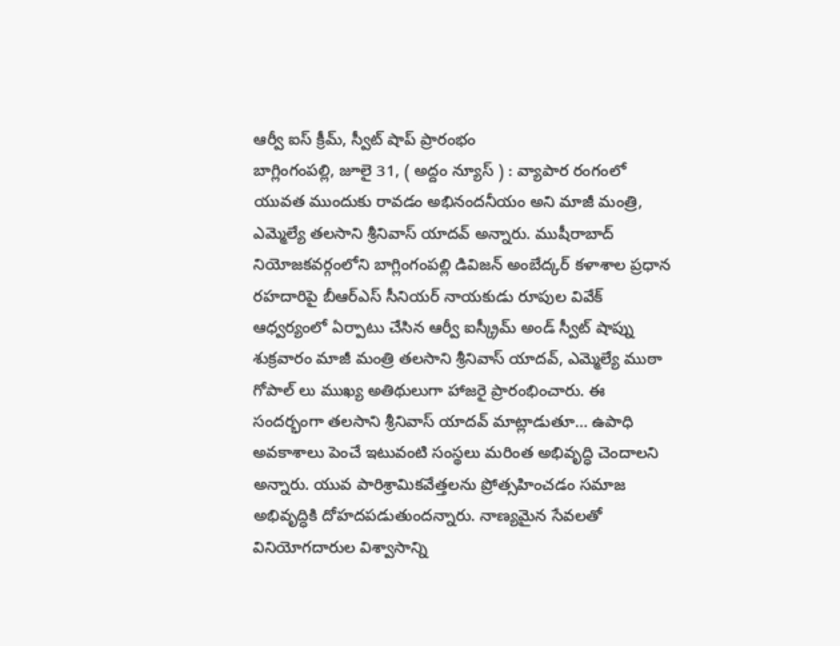ఆర్వీ ఐస్ క్రీమ్, స్వీట్ షాప్ ప్రారంభం
బాగ్లింగంపల్లి, జూలై 31, ( అద్దం న్యూస్ ) : వ్యాపార రంగంలో యువత ముందుకు రావడం అభినందనీయం అని మాజీ మంత్రి, ఎమ్మెల్యే తలసాని శ్రీనివాస్ యాదవ్ అన్నారు. ముషీరాబాద్ నియోజకవర్గంలోని బాగ్లింగంపల్లి డివిజన్ అంబేద్కర్ కళాశాల ప్రధాన రహదారిపై బీఆర్ఎస్ సీనియర్ నాయకుడు రూపుల వివేక్ ఆధ్వర్యంలో ఏర్పాటు చేసిన ఆర్వీ ఐస్క్రీమ్ అండ్ స్వీట్ షాప్ను శుక్రవారం మాజీ మంత్రి తలసాని శ్రీనివాస్ యాదవ్, ఎమ్మెల్యే ముఠా గోపాల్ లు ముఖ్య అతిథులుగా హాజరై ప్రారంభించారు. ఈ సందర్భంగా తలసాని శ్రీనివాస్ యాదవ్ మాట్లాడుతూ… ఉపాధి అవకాశాలు పెంచే ఇటువంటి సంస్థలు మరింత అభివృద్ధి చెందాలని అన్నారు. యువ పారిశ్రామికవేత్తలను ప్రోత్సహించడం సమాజ అభివృద్ధికి దోహదపడుతుందన్నారు. నాణ్యమైన సేవలతో వినియోగదారుల విశ్వాసాన్ని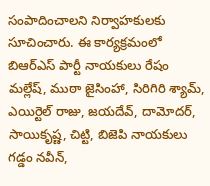సంపాదించాలని నిర్వాహకులకు సూచించారు. ఈ కార్యక్రమంలో బిఆర్ఎస్ పార్టీ నాయకులు రేషం మల్లేష్, ముఠా జైసింహా, సిరిగిరి శ్యామ్, ఎయిర్టెల్ రాజు, జయదేవ్, దామోదర్, సాయికృష్ణ, చిట్టి, బిజెపి నాయకులు గడ్డం నవీన్,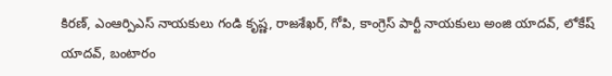కిరణ్, ఎంఆర్పిఎస్ నాయకులు గండి కృష్ణ, రాజశేఖర్, గోపి, కాంగ్రెస్ పార్టీ నాయకులు అంజి యాదవ్, లోకేష్ యాదవ్, బంటారం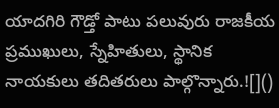యాదగిరి గౌడ్తో పాటు పలువురు రాజకీయ ప్రముఖులు, స్నేహితులు, స్థానిక నాయకులు తదితరులు పాల్గొన్నారు.![]()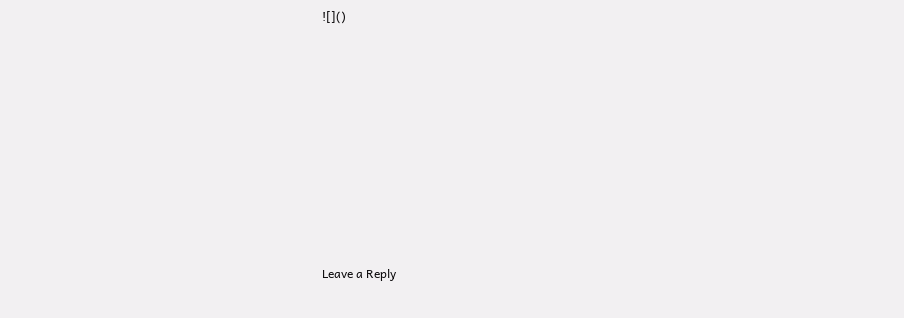![]()












Leave a Reply